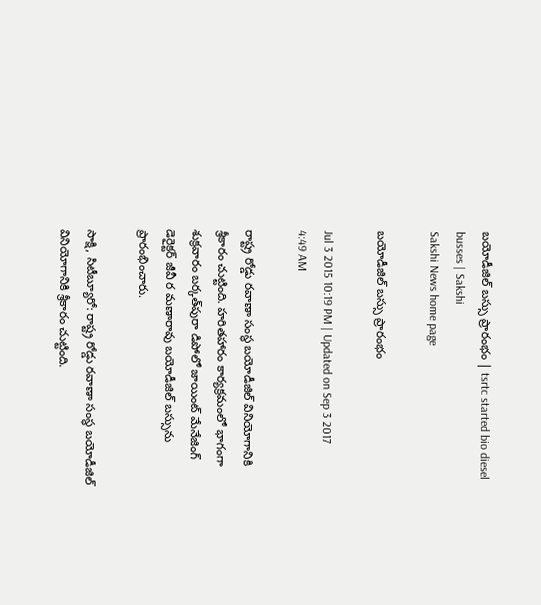బయోడీజిల్ బస్సు ప్రారంభం | tsrtc started bio diesel busses | Sakshi
Sakshi News home page

బయోడీజిల్ బస్సు ప్రారంభం

Jul 3 2015 10:19 PM | Updated on Sep 3 2017 4:49 AM

రాష్ట్ర రోడ్డు రవాణా సంస్థ బయోడీజిల్ వినియోగానికి శ్రీకారం చుట్టింది. హరితహారం కార్యక్రమంలో భాగంగా శుక్రవారం బర్కత్‌పురా డిపోలో జాయింట్ మేనేజింగ్ డెరైక్టర్ జీవీ ర మణారావు బయోడీజిల్ బస్సును ప్రారంభించారు.

సాక్షి, సిటీబ్యూరో: రాష్ట్ర రోడ్డు రవాణా సంస్థ బయోడీజిల్ వినియోగానికి శ్రీకారం చుట్టింది.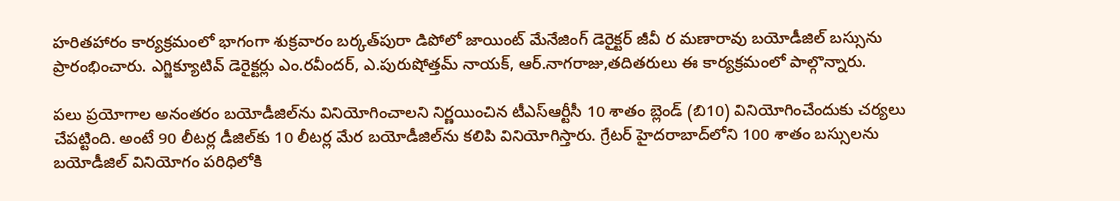హరితహారం కార్యక్రమంలో భాగంగా శుక్రవారం బర్కత్‌పురా డిపోలో జాయింట్ మేనేజింగ్ డెరైక్టర్ జీవీ ర మణారావు బయోడీజిల్ బస్సును ప్రారంభించారు. ఎగ్జిక్యూటివ్ డెరైక్టర్లు ఎం.రవీందర్, ఎ.పురుషోత్తమ్ నాయక్, ఆర్.నాగరాజు,తదితరులు ఈ కార్యక్రమంలో పాల్గొన్నారు.

పలు ప్రయోగాల అనంతరం బయోడీజిల్‌ను వినియోగించాలని నిర్ణయించిన టీఎస్‌ఆర్టీసీ 10 శాతం బ్లెండ్ (బి10) వినియోగించేందుకు చర్యలు చేపట్టింది. అంటే 90 లీటర్ల డీజిల్‌కు 10 లీటర్ల మేర బయోడీజిల్‌ను కలిపి వినియోగిస్తారు. గ్రేటర్ హైదరాబాద్‌లోని 100 శాతం బస్సులను బయోడీజిల్ వినియోగం పరిధిలోకి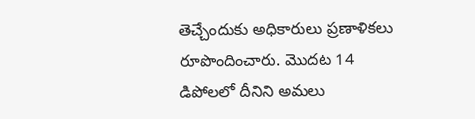తెచ్చేందుకు అధికారులు ప్రణాళికలు రూపొందించారు. మొదట 14 డిపోలలో దీనిని అమలు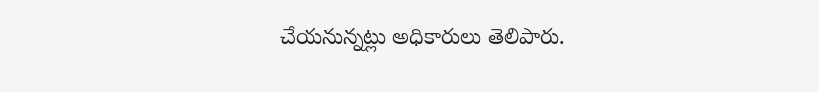చేయనున్నట్లు అధికారులు తెలిపారు.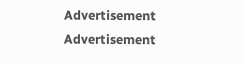Advertisement
Advertisement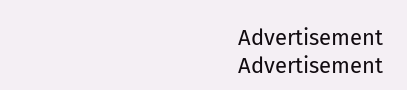Advertisement
Advertisement